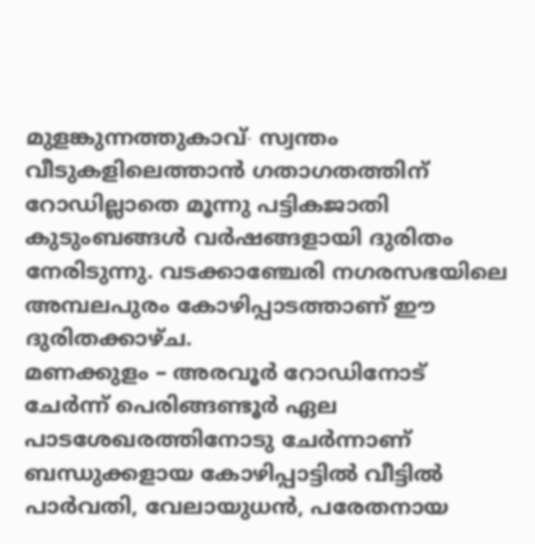മുളങ്കുന്നത്തുകാവ്∙ സ്വന്തം വീടുകളിലെത്താൻ ഗതാഗതത്തിന് റോഡില്ലാതെ മൂന്നു പട്ടികജാതി കുടുംബങ്ങൾ വർഷങ്ങളായി ദുരിതം നേരിടുന്നു. വടക്കാഞ്ചേരി നഗരസഭയിലെ അമ്പലപുരം കോഴിപ്പാടത്താണ് ഈ ദുരിതക്കാഴ്ച.
മണക്കുളം – അരവൂർ റോഡിനോട് ചേർന്ന് പെരിങ്ങണ്ടൂർ ഏല പാടശേഖരത്തിനോടു ചേർന്നാണ് ബന്ധുക്കളായ കോഴിപ്പാട്ടിൽ വീട്ടിൽ പാർവതി, വേലായുധൻ, പരേതനായ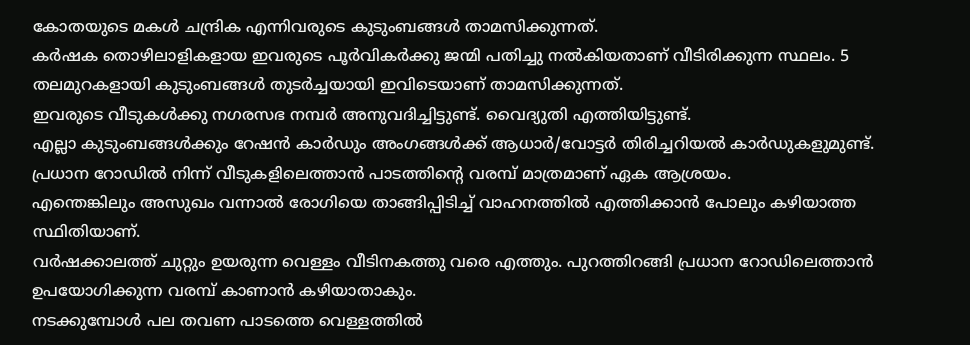കോതയുടെ മകൾ ചന്ദ്രിക എന്നിവരുടെ കുടുംബങ്ങൾ താമസിക്കുന്നത്.
കർഷക തൊഴിലാളികളായ ഇവരുടെ പൂർവികർക്കു ജന്മി പതിച്ചു നൽകിയതാണ് വീടിരിക്കുന്ന സ്ഥലം. 5 തലമുറകളായി കുടുംബങ്ങൾ തുടർച്ചയായി ഇവിടെയാണ് താമസിക്കുന്നത്.
ഇവരുടെ വീടുകൾക്കു നഗരസഭ നമ്പർ അനുവദിച്ചിട്ടുണ്ട്. വൈദ്യുതി എത്തിയിട്ടുണ്ട്.
എല്ലാ കുടുംബങ്ങൾക്കും റേഷൻ കാർഡും അംഗങ്ങൾക്ക് ആധാർ/വോട്ടർ തിരിച്ചറിയൽ കാർഡുകളുമുണ്ട്. പ്രധാന റോഡിൽ നിന്ന് വീടുകളിലെത്താൻ പാടത്തിന്റെ വരമ്പ് മാത്രമാണ് ഏക ആശ്രയം.
എന്തെങ്കിലും അസുഖം വന്നാൽ രോഗിയെ താങ്ങിപ്പിടിച്ച് വാഹനത്തിൽ എത്തിക്കാൻ പോലും കഴിയാത്ത സ്ഥിതിയാണ്.
വർഷക്കാലത്ത് ചുറ്റും ഉയരുന്ന വെള്ളം വീടിനകത്തു വരെ എത്തും. പുറത്തിറങ്ങി പ്രധാന റോഡിലെത്താൻ ഉപയോഗിക്കുന്ന വരമ്പ് കാണാൻ കഴിയാതാകും.
നടക്കുമ്പോൾ പല തവണ പാടത്തെ വെള്ളത്തിൽ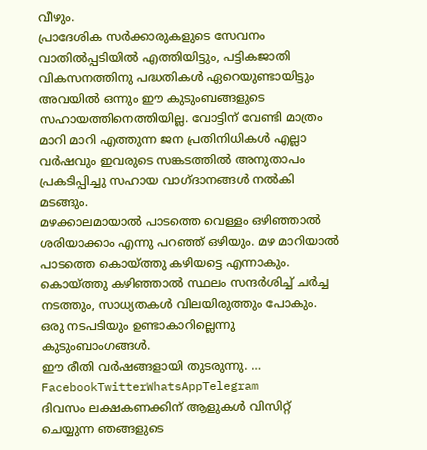വീഴും.
പ്രാദേശിക സർക്കാരുകളുടെ സേവനം വാതിൽപ്പടിയിൽ എത്തിയിട്ടും, പട്ടികജാതി വികസനത്തിനു പദ്ധതികൾ ഏറെയുണ്ടായിട്ടും അവയിൽ ഒന്നും ഈ കുടുംബങ്ങളുടെ സഹായത്തിനെത്തിയില്ല. വോട്ടിന് വേണ്ടി മാത്രം മാറി മാറി എത്തുന്ന ജന പ്രതിനിധികൾ എല്ലാ വർഷവും ഇവരുടെ സങ്കടത്തിൽ അനുതാപം പ്രകടിപ്പിച്ചു സഹായ വാഗ്ദാനങ്ങൾ നൽകി മടങ്ങും.
മഴക്കാലമായാൽ പാടത്തെ വെള്ളം ഒഴിഞ്ഞാൽ ശരിയാക്കാം എന്നു പറഞ്ഞ് ഒഴിയും. മഴ മാറിയാൽ പാടത്തെ കൊയ്ത്തു കഴിയട്ടെ എന്നാകും.
കൊയ്ത്തു കഴിഞ്ഞാൽ സ്ഥലം സന്ദർശിച്ച് ചർച്ച നടത്തും, സാധ്യതകൾ വിലയിരുത്തും പോകും. ഒരു നടപടിയും ഉണ്ടാകാറില്ലെന്നു കുടുംബാംഗങ്ങൾ.
ഈ രീതി വർഷങ്ങളായി തുടരുന്നു. … FacebookTwitterWhatsAppTelegram
ദിവസം ലക്ഷകണക്കിന് ആളുകൾ വിസിറ്റ് ചെയ്യുന്ന ഞങ്ങളുടെ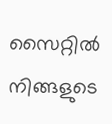സൈറ്റിൽ നിങ്ങളുടെ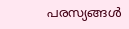പരസ്യങ്ങൾ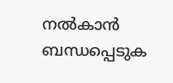നൽകാൻ ബന്ധപ്പെടുക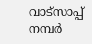വാട്സാപ്പ് നമ്പർ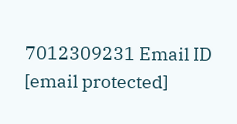7012309231 Email ID [email protected]